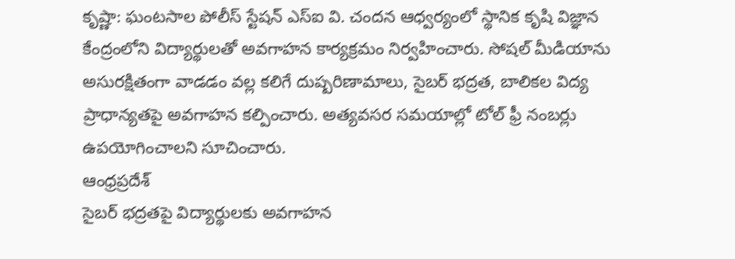కృష్ణా: ఘంటసాల పోలీస్ స్టేషన్ ఎస్ఐ వి. చందన ఆధ్వర్యంలో స్థానిక కృషి విజ్ఞాన కేంద్రంలోని విద్యార్థులతో అవగాహన కార్యక్రమం నిర్వహించారు. సోషల్ మీడియాను అసురక్షితంగా వాడడం వల్ల కలిగే దుష్పరిణామాలు, సైబర్ భద్రత, బాలికల విద్య ప్రాధాన్యతపై అవగాహన కల్పించారు. అత్యవసర సమయాల్లో టోల్ ఫ్రీ నంబర్లు ఉపయోగించాలని సూచించారు.
ఆంధ్రప్రదేశ్
సైబర్ భద్రతపై విద్యార్థులకు అవగాహన